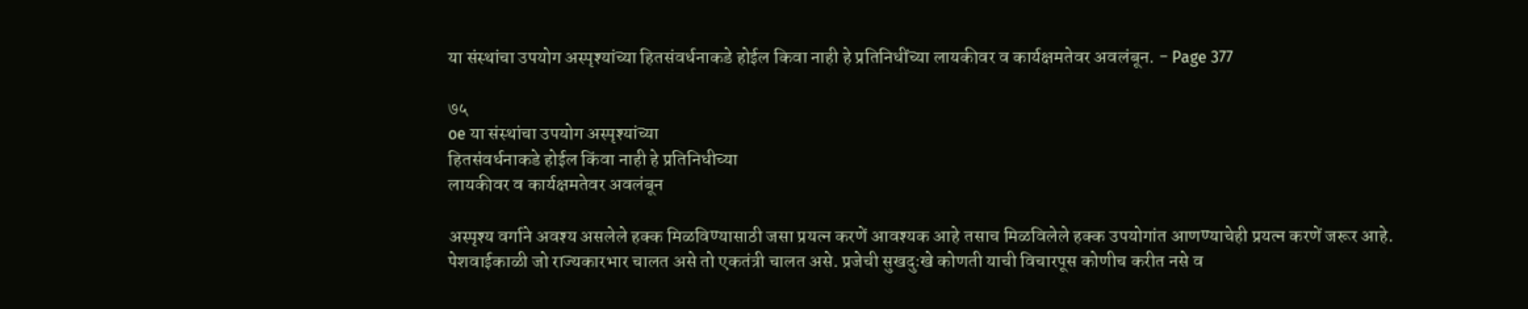या संस्थांचा उपयोग अस्पृश्यांच्या हितसंवर्धनाकडे होईल किवा नाही हे प्रतिनिधींच्या लायकीवर व कार्यक्षमतेवर अवलंबून. - Page 377

७५
oe या संस्थांचा उपयोग अस्पृश्यांच्या
हितसंवर्धनाकडे होईल किंवा नाही हे प्रतिनिधीच्या
लायकीवर व कार्यक्षमतेवर अवलंबून

अस्पृश्य वर्गाने अवश्य असलेले हक्क मिळविण्यासाठी जसा प्रयत्न करणें आवश्यक आहे तसाच मिळविलेले हक्क उपयोगांत आणण्याचेही प्रयत्न करणें जरूर आहे. पेशवाईकाळी जो राज्यकारभार चालत असे तो एकतंत्री चालत असे. प्रजेची सुखदुःखे कोणती याची विचारपूस कोणीच करीत नसे व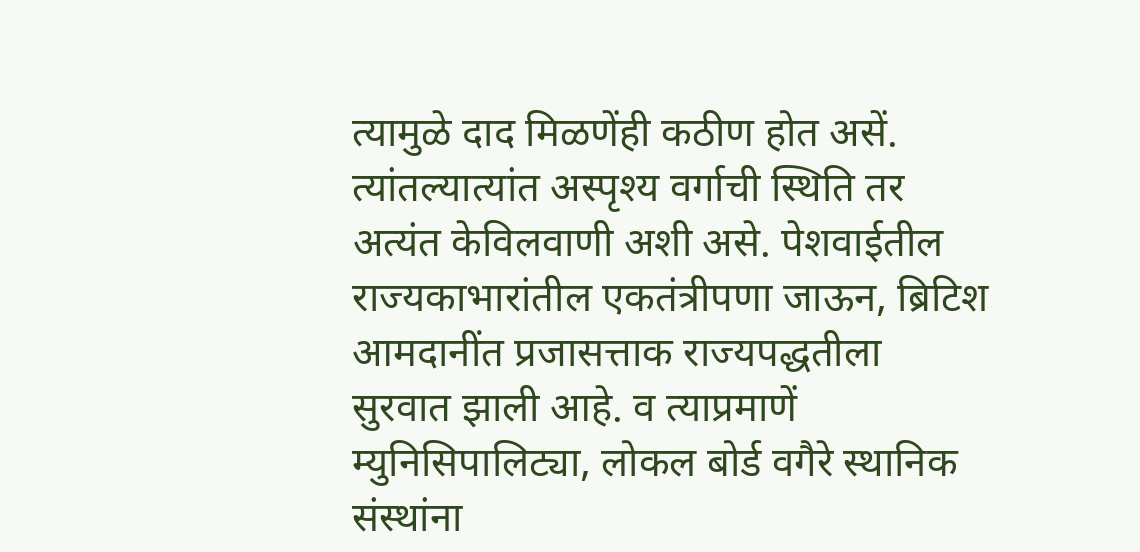त्यामुळे दाद मिळणेंही कठीण होत असें. त्यांतल्यात्यांत अस्पृश्य वर्गाची स्थिति तर अत्यंत केविलवाणी अशी असे. पेशवाईतील राज्यकाभारांतील एकतंत्रीपणा जाऊन, ब्रिटिश आमदानींत प्रजासत्ताक राज्यपद्धतीला सुरवात झाली आहे. व त्याप्रमाणें म्युनिसिपालिट्या, लोकल बोर्ड वगैरे स्थानिक संस्थांना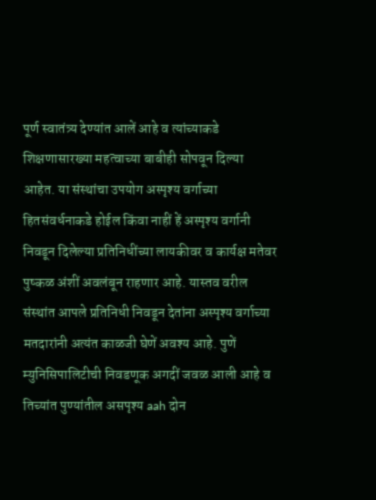पूर्ण स्वातंत्र्य देण्यांत आलें आहे व त्यांच्याकडे शिक्षणासारख्या महत्वाच्या बाबीही सोपवून दिल्या आहेत. या संस्थांचा उपयोग अस्पृश्य वर्गाच्या हितसंवर्धनाकडे होईल किंवा नाहीं हें अस्पृश्य वर्गानी निवडून दिलेल्या प्रतिनिधींच्या लायकीवर व कार्यक्ष मतेवर पुष्कळ अंशीं अवलंबून राहणार आहे. यास्तव वरील संस्थांत आपले प्रतिनिधी निवडून देतांना अस्पृश्य वर्गाच्या मतदारांनी अत्यंत काळजी घेणें अवश्य आहे. पुणें म्युनिसिपालिटीची निवडणूक अगदीं जवळ आली आहे व तिच्यांत पुण्यांतील असपृश्य aah दोन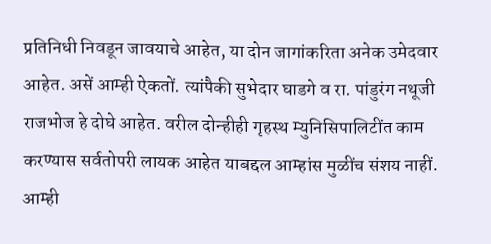प्रतिनिधी निवडून जावयाचे आहेत, या दोन जागांकरिता अनेक उमेदवार आहेत. असें आम्ही ऐकतों. त्यांपैकी सुभेदार घाडगे व रा. पांडुरंग नथूजी राजभोज हे दोघे आहेत. वरील दोन्हीही गृहस्थ म्युनिसिपालिटींत काम करण्यास सर्वतोपरी लायक आहेत याबद्दल आम्हांस मुळींच संशय नाहीं. आम्ही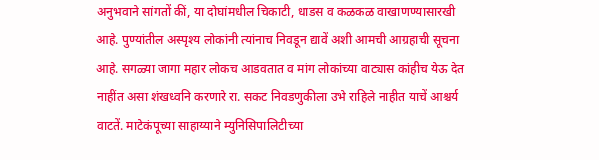अनुभवाने सांगतों कीं, या दोघांमधील चिकाटी, धाडस व कळकळ वाखाणण्यासारखी आहे. पुण्यांतील अस्पृश्य लोकांनी त्यांनाच निवडून द्यावें अशी आमची आग्रहाची सूचना आहे. सगळ्या जागा महार लोकच आडवतात व मांग लोकांच्या वाट्यास कांहीच येऊ देत नाहींत असा शंखध्वनि करणारे रा. सकट निवडणुकीला उभे राहिले नाहीत याचें आश्चर्य वाटतें. माटेकंपूच्या साहाय्याने म्युनिसिपालिटीच्या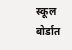स्कूल बोर्डात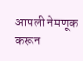आपली नेमणूक करून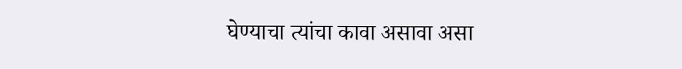घेण्याचा त्यांचा कावा असावा असा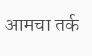आमचा तर्क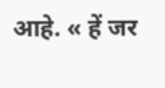आहे. « हें जर